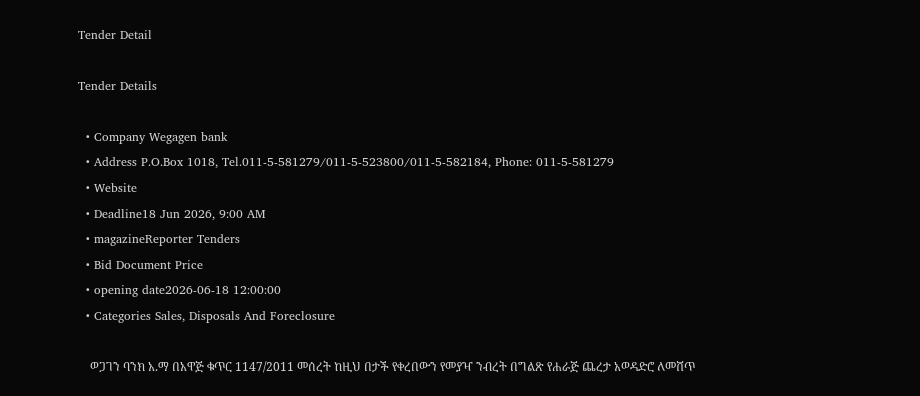Tender Detail

Tender Details

  • Company Wegagen bank
  • Address P.O.Box 1018, Tel.011-5-581279/011-5-523800/011-5-582184, Phone: 011-5-581279
  • Website
  • Deadline18 Jun 2026, 9:00 AM
  • magazineReporter Tenders
  • Bid Document Price
  • opening date2026-06-18 12:00:00
  • Categories Sales, Disposals And Foreclosure

    ወጋገን ባንክ አ.ማ በአዋጅ ቁጥር 1147/2011 መሰረት ከዚህ በታች የቀረበውን የመያዣ ንብረት በግልጽ የሐራጅ ጨረታ አወዳድሮ ለመሸጥ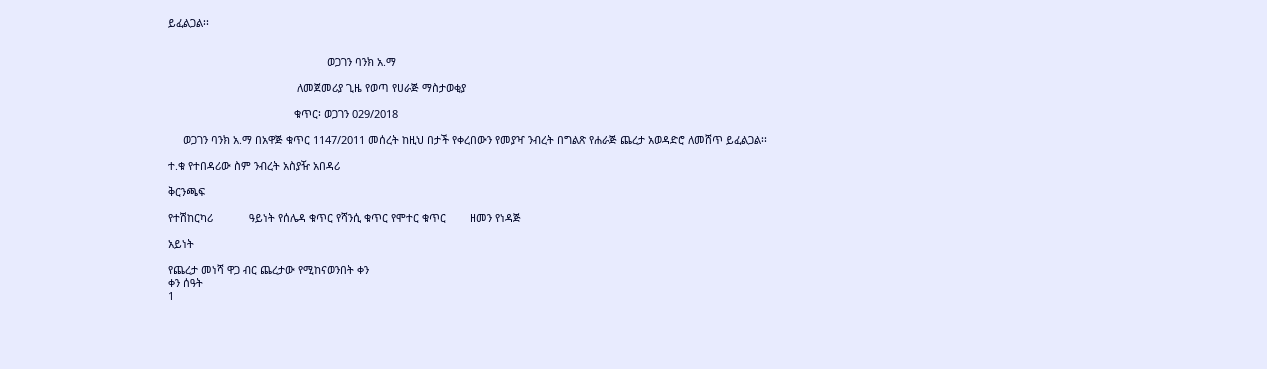ይፈልጋል፡፡


                                                     ወጋገን ባንክ አ.ማ

                                           ለመጀመሪያ ጊዜ የወጣ የሀራጅ ማስታወቂያ

                                          ቁጥር፡ ወጋገን 029/2018

     ወጋገን ባንክ አ.ማ በአዋጅ ቁጥር 1147/2011 መሰረት ከዚህ በታች የቀረበውን የመያዣ ንብረት በግልጽ የሐራጅ ጨረታ አወዳድሮ ለመሸጥ ይፈልጋል፡፡

ተ.ቁ የተበዳሪው ስም ንብረት አስያዥ አበዳሪ

ቅርንጫፍ

የተሽከርካሪ            ዓይነት የሰሌዳ ቁጥር የሻንሲ ቁጥር የሞተር ቁጥር        ዘመን የነዳጅ

አይነት

የጨረታ መነሻ ዋጋ ብር ጨረታው የሚከናወንበት ቀን
ቀን ሰዓት
1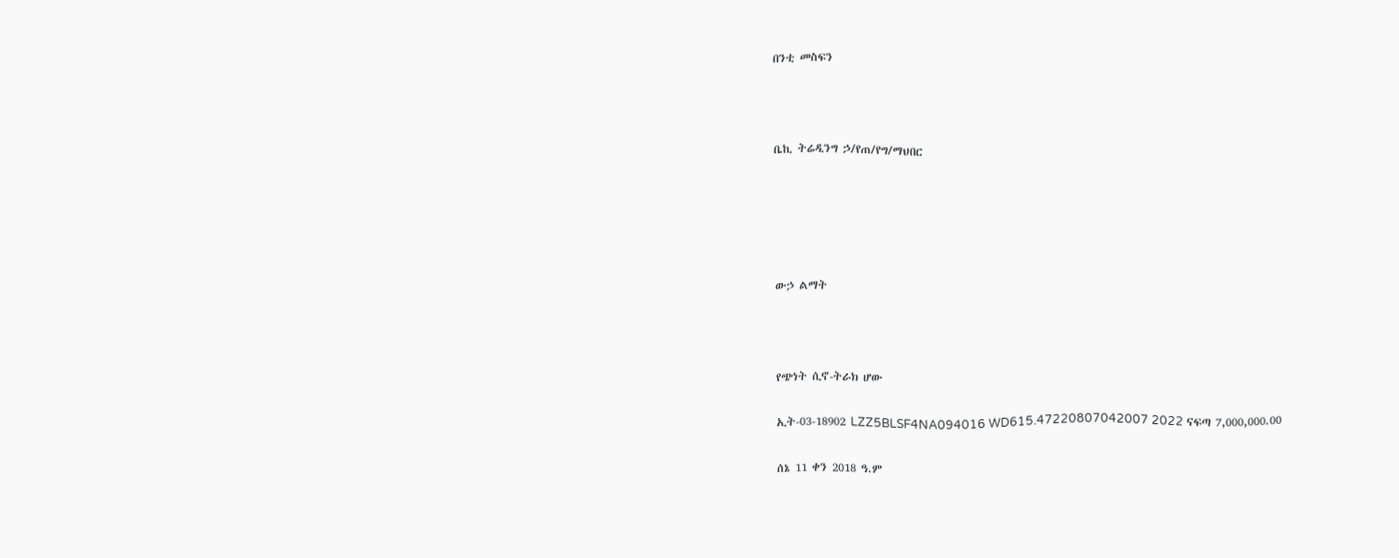በንቲ መስፍን



ቤኪ ትሬዲንግ ኃ/የጠ/የግ/ማህበር





ውኃ ልማት



የጭነት ሲኖ-ትራክ ሆው

ኢት-03-18902 LZZ5BLSF4NA094016 WD615.47220807042007 2022 ናፍጣ 7,000,000.00

ሰኔ 11 ቀን 2018 ዓ.ም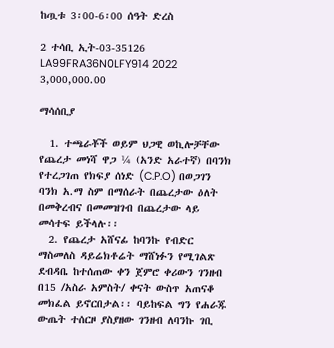ከጧቱ 3፡00-6፡00 ሰዓት ድረስ

2 ተሳቢ ኢት-03-35126 LA99FRA36N0LFY914 2022 3,000,000.00

ማሳሰቢያ

  1. ተጫራቾች ወይም ህጋዊ ወኪሎቻቸው የጨረታ መነሻ ዋጋ ¼ (አንድ አራተኛ) በባንክ የተረጋገጠ የክፍያ ሰነድ (C.P.O) በወጋገን ባንክ አ.ማ ስም በማሰራት በጨረታው ዕለት በመቅረብና በመመዝገብ በጨረታው ላይ መሳተፍ ይችላሉ፡፡
  2. የጨረታ አሸናፊ ከባንኩ የብድር ማስመለስ ዳይሬክቶሬት ማሸነፉን የሚገልጽ ደብዳቤ ከተሰጠው ቀን ጀምሮ ቀሪውን ገንዘብ በ15 /አስራ አምስት/ ቀናት ውስጥ አጠናቆ መክፈል ይኖርበታል፡፡ ባይከፍል ግን የሐራጁ ውጤት ተሰርዞ ያስያዘው ገንዘብ ለባንኩ ገቢ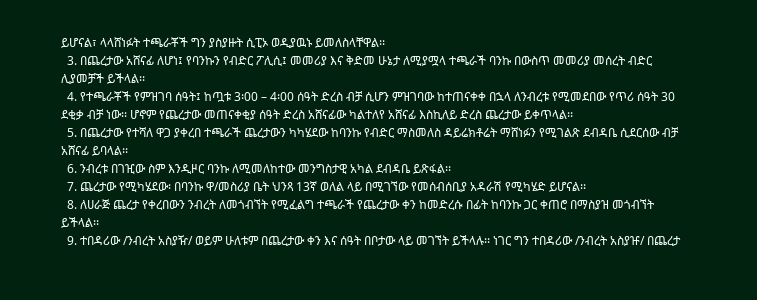ይሆናል፣ ላላሸነፉት ተጫራቾች ግን ያስያዙት ሲፒኦ ወዲያዉኑ ይመለስላቸዋል፡፡
  3. በጨረታው አሸናፊ ለሆነ፤ የባንኩን የብድር ፖሊሲ፤ መመሪያ እና ቅድመ ሁኔታ ለሚያሟላ ተጫራች ባንኩ በውስጥ መመሪያ መሰረት ብድር ሊያመቻች ይችላል፡፡
  4. የተጫራቾች የምዝገባ ሰዓት፤ ከጧቱ 3፡00 – 4፡00 ሰዓት ድረስ ብቻ ሲሆን ምዝገባው ከተጠናቀቀ በኋላ ለንብረቱ የሚመደበው የጥሪ ሰዓት 30 ደቂቃ ብቻ ነው፡፡ ሆኖም የጨረታው መጠናቀቂያ ሰዓት ድረስ አሸናፊው ካልተለየ አሸናፊ እስኪለይ ድረስ ጨረታው ይቀጥላል፡፡
  5. በጨረታው የተሻለ ዋጋ ያቀረበ ተጫራች ጨረታውን ካካሄደው ከባንኩ የብድር ማስመለስ ዳይሬክቶሬት ማሸነፉን የሚገልጽ ደብዳቤ ሲደርሰው ብቻ አሸናፊ ይባላል፡፡
  6. ንብረቱ በገዢው ስም እንዲዞር ባንኩ ለሚመለከተው መንግስታዊ አካል ደብዳቤ ይጽፋል፡፡
  7. ጨረታው የሚካሄደው፡ በባንኩ ዋ/መስሪያ ቤት ህንጻ 13ኛ ወለል ላይ በሚገኘው የመሰብሰቢያ አዳራሽ የሚካሄድ ይሆናል፡፡
  8. ለሀራጅ ጨረታ የቀረበውን ንብረት ለመጎብኘት የሚፈልግ ተጫራች የጨረታው ቀን ከመድረሱ በፊት ከባንኩ ጋር ቀጠሮ በማስያዝ መጎብኘት ይችላል፡፡
  9. ተበዳሪው /ንብረት አስያዥ/ ወይም ሁለቱም በጨረታው ቀን እና ሰዓት በቦታው ላይ መገኘት ይችላሉ፡፡ ነገር ግን ተበዳሪው /ንብረት አስያዡ/ በጨረታ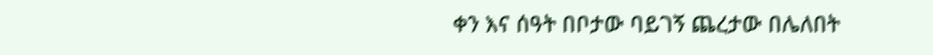ቀን እና ሰዓት በቦታው ባይገኝ ጨረታው በሌለበት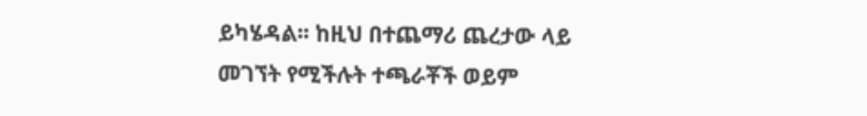ይካሄዳል፡፡ ከዚህ በተጨማሪ ጨረታው ላይ መገኘት የሚችሉት ተጫራቾች ወይም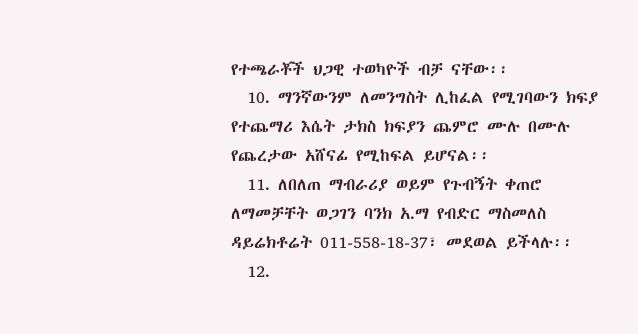የተጫራቾች ህጋዊ ተወካዮች ብቻ ናቸው፡፡
  10. ማንኛውንም ለመንግስት ሊከፈል የሚገባውን ክፍያ የተጨማሪ እሴት ታክስ ክፍያን ጨምሮ ሙሉ በሙሉ የጨረታው አሸናፊ የሚከፍል ይሆናል፡፡
  11. ለበለጠ ማብራሪያ ወይም የጉብኝት ቀጠሮ ለማመቻቸት ወጋገን ባንክ አ.ማ የብድር ማስመለስ ዳይሬክቶሬት 011-558-18-37፣ መደወል ይችላሉ፡፡
  12.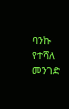ባንኩ የተሻለ መንገድ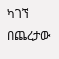ካገኘ በጨረታው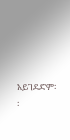አይገደድም፡፡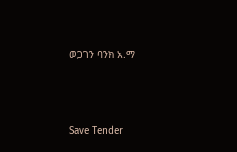ወጋገን ባንክ አ.ማ



Save Tender